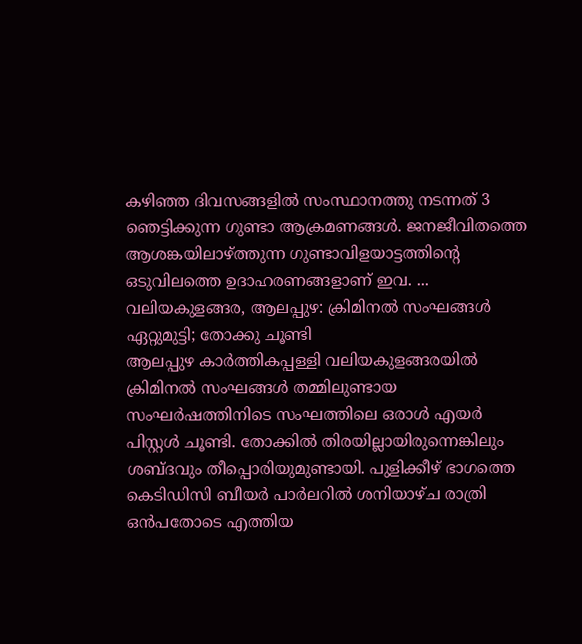കഴിഞ്ഞ ദിവസങ്ങളിൽ സംസ്ഥാനത്തു നടന്നത് 3 ഞെട്ടിക്കുന്ന ഗുണ്ടാ ആക്രമണങ്ങൾ. ജനജീവിതത്തെ ആശങ്കയിലാഴ്ത്തുന്ന ഗുണ്ടാവിളയാട്ടത്തിന്റെ ഒടുവിലത്തെ ഉദാഹരണങ്ങളാണ് ഇവ. ...
വലിയകുളങ്ങര, ആലപ്പുഴ: ക്രിമിനൽ സംഘങ്ങൾ ഏറ്റുമുട്ടി; തോക്കു ചൂണ്ടി
ആലപ്പുഴ കാർത്തികപ്പള്ളി വലിയകുളങ്ങരയിൽ ക്രിമിനൽ സംഘങ്ങൾ തമ്മിലുണ്ടായ സംഘർഷത്തിനിടെ സംഘത്തിലെ ഒരാൾ എയർ പിസ്റ്റൾ ചൂണ്ടി. തോക്കിൽ തിരയില്ലായിരുന്നെങ്കിലും ശബ്ദവും തീപ്പൊരിയുമുണ്ടായി. പുളിക്കീഴ് ഭാഗത്തെ കെടിഡിസി ബീയർ പാർലറിൽ ശനിയാഴ്ച രാത്രി ഒൻപതോടെ എത്തിയ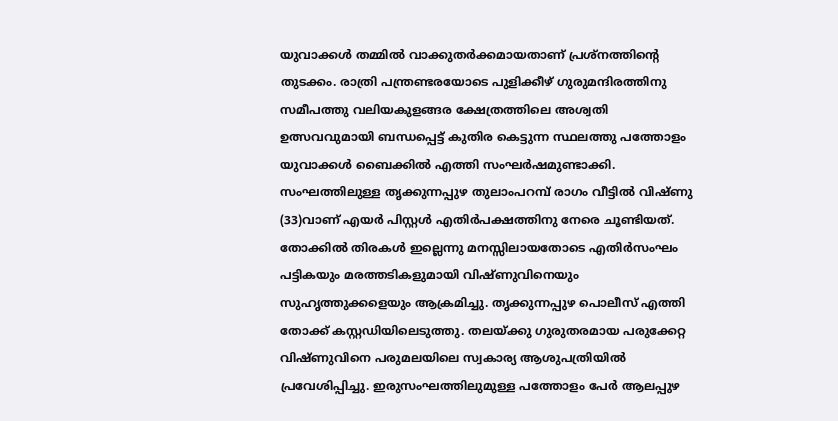യുവാക്കൾ തമ്മിൽ വാക്കുതർക്കമായതാണ് പ്രശ്നത്തിന്റെ തുടക്കം. രാത്രി പന്ത്രണ്ടരയോടെ പുളിക്കീഴ് ഗുരുമന്ദിരത്തിനു സമീപത്തു വലിയകുളങ്ങര ക്ഷേത്രത്തിലെ അശ്വതി ഉത്സവവുമായി ബന്ധപ്പെട്ട് കുതിര കെട്ടുന്ന സ്ഥലത്തു പത്തോളം യുവാക്കൾ ബൈക്കിൽ എത്തി സംഘർഷമുണ്ടാക്കി.
സംഘത്തിലുള്ള തൃക്കുന്നപ്പുഴ തുലാംപറമ്പ് രാഗം വീട്ടിൽ വിഷ്ണു (33)വാണ് എയർ പിസ്റ്റൾ എതിർപക്ഷത്തിനു നേരെ ചൂണ്ടിയത്. തോക്കിൽ തിരകൾ ഇല്ലെന്നു മനസ്സിലായതോടെ എതിർസംഘം പട്ടികയും മരത്തടികളുമായി വിഷ്ണുവിനെയും സുഹൃത്തുക്കളെയും ആക്രമിച്ചു. തൃക്കുന്നപ്പുഴ പൊലീസ് എത്തി തോക്ക് കസ്റ്റഡിയിലെടുത്തു. തലയ്ക്കു ഗുരുതരമായ പരുക്കേറ്റ വിഷ്ണുവിനെ പരുമലയിലെ സ്വകാര്യ ആശുപത്രിയിൽ പ്രവേശിപ്പിച്ചു. ഇരുസംഘത്തിലുമുള്ള പത്തോളം പേർ ആലപ്പുഴ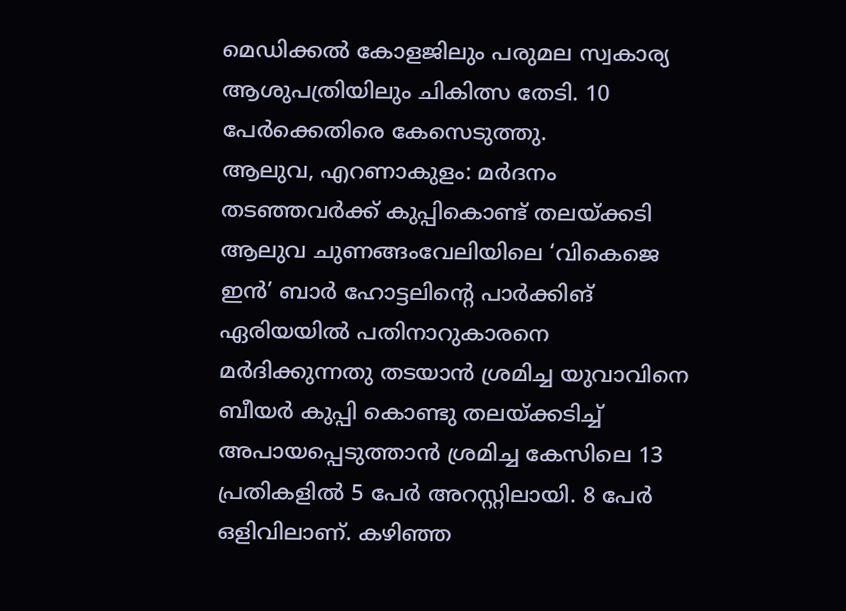മെഡിക്കൽ കോളജിലും പരുമല സ്വകാര്യ ആശുപത്രിയിലും ചികിത്സ തേടി. 10 പേർക്കെതിരെ കേസെടുത്തു.
ആലുവ, എറണാകുളം: മർദനം തടഞ്ഞവർക്ക് കുപ്പികൊണ്ട് തലയ്ക്കടി
ആലുവ ചുണങ്ങംവേലിയിലെ ‘വികെജെ ഇൻ’ ബാർ ഹോട്ടലിന്റെ പാർക്കിങ് ഏരിയയിൽ പതിനാറുകാരനെ മർദിക്കുന്നതു തടയാൻ ശ്രമിച്ച യുവാവിനെ ബീയർ കുപ്പി കൊണ്ടു തലയ്ക്കടിച്ച് അപായപ്പെടുത്താൻ ശ്രമിച്ച കേസിലെ 13 പ്രതികളിൽ 5 പേർ അറസ്റ്റിലായി. 8 പേർ ഒളിവിലാണ്. കഴിഞ്ഞ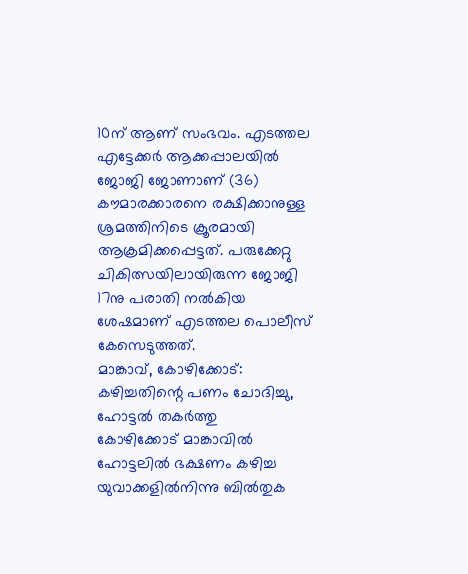10ന് ആണ് സംഭവം. എടത്തല എട്ടേക്കർ ആക്കപ്പാലയിൽ ജോജി ജോണാണ് (36) കൗമാരക്കാരനെ രക്ഷിക്കാനുള്ള ശ്രമത്തിനിടെ ക്രൂരമായി ആക്രമിക്കപ്പെട്ടത്. പരുക്കേറ്റു ചികിത്സയിലായിരുന്ന ജോജി 17നു പരാതി നൽകിയ ശേഷമാണ് എടത്തല പൊലീസ് കേസെടുത്തത്.
മാങ്കാവ്, കോഴിക്കോട്: കഴിച്ചതിന്റെ പണം ചോദിച്ചു, ഹോട്ടൽ തകർത്തു
കോഴിക്കോട് മാങ്കാവിൽ ഹോട്ടലിൽ ഭക്ഷണം കഴിച്ച യുവാക്കളിൽനിന്നു ബിൽതുക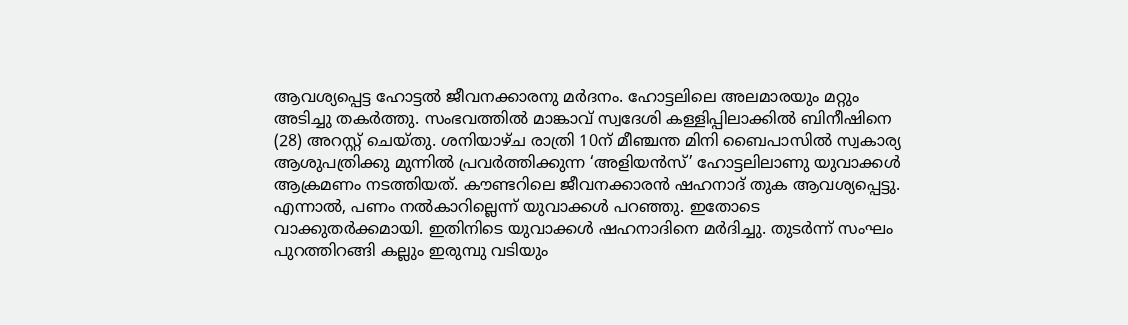ആവശ്യപ്പെട്ട ഹോട്ടൽ ജീവനക്കാരനു മർദനം. ഹോട്ടലിലെ അലമാരയും മറ്റും അടിച്ചു തകർത്തു. സംഭവത്തിൽ മാങ്കാവ് സ്വദേശി കള്ളിപ്പിലാക്കിൽ ബിനീഷിനെ (28) അറസ്റ്റ് ചെയ്തു. ശനിയാഴ്ച രാത്രി 10ന് മീഞ്ചന്ത മിനി ബൈപാസിൽ സ്വകാര്യ ആശുപത്രിക്കു മുന്നിൽ പ്രവർത്തിക്കുന്ന ‘അളിയൻസ്’ ഹോട്ടലിലാണു യുവാക്കൾ ആക്രമണം നടത്തിയത്. കൗണ്ടറിലെ ജീവനക്കാരൻ ഷഹനാദ് തുക ആവശ്യപ്പെട്ടു. എന്നാൽ, പണം നൽകാറില്ലെന്ന് യുവാക്കൾ പറഞ്ഞു. ഇതോടെ വാക്കുതർക്കമായി. ഇതിനിടെ യുവാക്കൾ ഷഹനാദിനെ മർദിച്ചു. തുടർന്ന് സംഘം പുറത്തിറങ്ങി കല്ലും ഇരുമ്പു വടിയും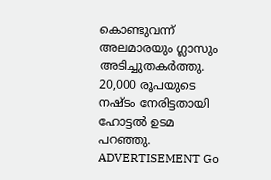കൊണ്ടുവന്ന് അലമാരയും ഗ്ലാസും അടിച്ചുതകർത്തു. 20,000 രൂപയുടെ നഷ്ടം നേരിട്ടതായി ഹോട്ടൽ ഉടമ പറഞ്ഞു. ADVERTISEMENT Go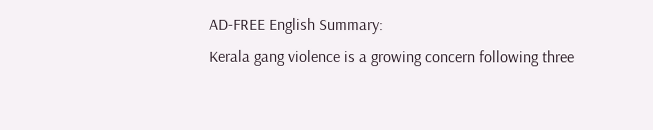AD-FREE English Summary:
Kerala gang violence is a growing concern following three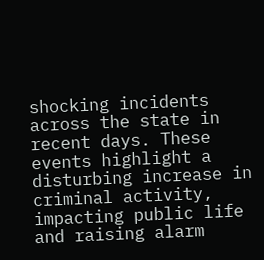shocking incidents across the state in recent days. These events highlight a disturbing increase in criminal activity, impacting public life and raising alarm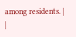among residents. |
|